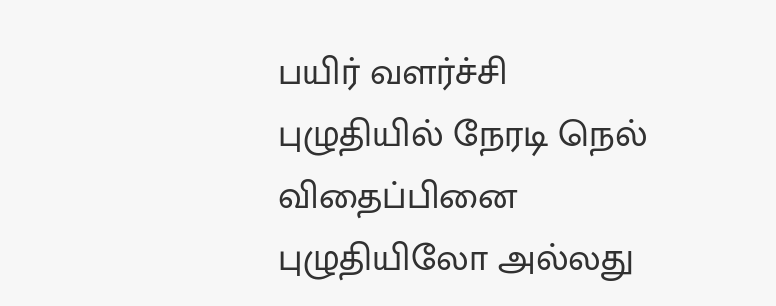பயிர் வளர்ச்சி புழுதியில் நேரடி நெல் விதைப்பினை புழுதியிலோ அல்லது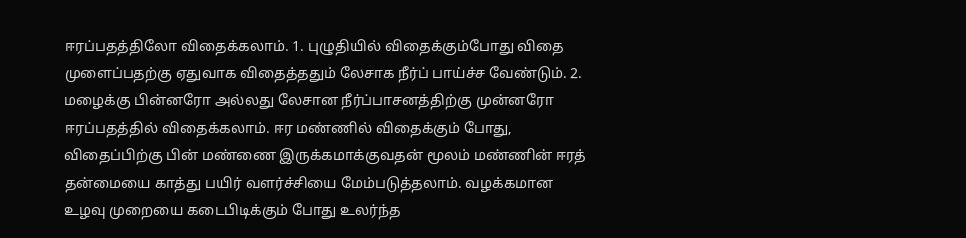ஈரப்பதத்திலோ விதைக்கலாம். 1. புழுதியில் விதைக்கும்போது விதை முளைப்பதற்கு ஏதுவாக விதைத்ததும் லேசாக நீர்ப் பாய்ச்ச வேண்டும். 2. மழைக்கு பின்னரோ அல்லது லேசான நீர்ப்பாசனத்திற்கு முன்னரோ ஈரப்பதத்தில் விதைக்கலாம். ஈர மண்ணில் விதைக்கும் போது, விதைப்பிற்கு பின் மண்ணை இருக்கமாக்குவதன் மூலம் மண்ணின் ஈரத் தன்மையை காத்து பயிர் வளர்ச்சியை மேம்படுத்தலாம். வழக்கமான உழவு முறையை கடைபிடிக்கும் போது உலர்ந்த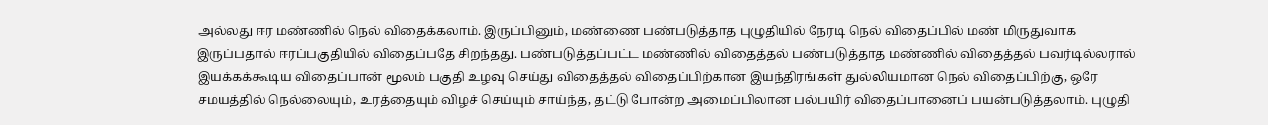அல்லது ஈர மண்ணில் நெல் விதைக்கலாம். இருப்பினும், மண்ணை பண்படுத்தாத புழுதியில் நேரடி நெல் விதைப்பில் மண் மிருதுவாக இருப்பதால் ஈரப்பகுதியில் விதைப்பதே சிறந்தது. பண்படுத்தப்பட்ட மண்ணில் விதைத்தல் பண்படுத்தாத மண்ணில் விதைத்தல் பவர்டில்லரால் இயக்கக்கூடிய விதைப்பான் மூலம் பகுதி உழவு செய்து விதைத்தல் விதைப்பிற்கான இயந்திரங்கள் துல்லியமான நெல் விதைப்பிற்கு, ஒரே சமயத்தில் நெல்லையும், உரத்தையும் விழச் செய்யும் சாய்ந்த, தட்டு போன்ற அமைப்பிலான பல்பயிர் விதைப்பானைப் பயன்படுத்தலாம். புழுதி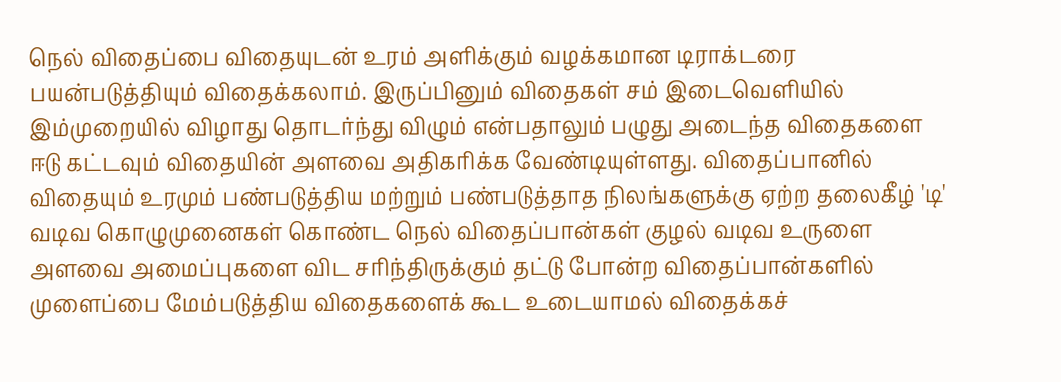நெல் விதைப்பை விதையுடன் உரம் அளிக்கும் வழக்கமான டிராக்டரை பயன்படுத்தியும் விதைக்கலாம். இருப்பினும் விதைகள் சம் இடைவெளியில் இம்முறையில் விழாது தொடர்ந்து விழும் என்பதாலும் பழுது அடைந்த விதைகளை ஈடு கட்டவும் விதையின் அளவை அதிகரிக்க வேண்டியுள்ளது. விதைப்பானில் விதையும் உரமும் பண்படுத்திய மற்றும் பண்படுத்தாத நிலங்களுக்கு ஏற்ற தலைகீழ் 'டி' வடிவ கொழுமுனைகள் கொண்ட நெல் விதைப்பான்கள் குழல் வடிவ உருளை அளவை அமைப்புகளை விட சரிந்திருக்கும் தட்டு போன்ற விதைப்பான்களில் முளைப்பை மேம்படுத்திய விதைகளைக் கூட உடையாமல் விதைக்கச்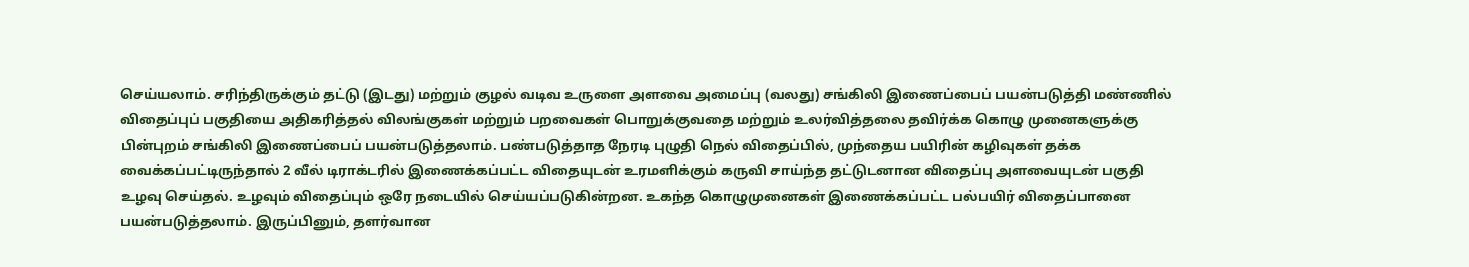செய்யலாம். சரிந்திருக்கும் தட்டு (இடது) மற்றும் குழல் வடிவ உருளை அளவை அமைப்பு (வலது) சங்கிலி இணைப்பைப் பயன்படுத்தி மண்ணில் விதைப்புப் பகுதியை அதிகரித்தல் விலங்குகள் மற்றும் பறவைகள் பொறுக்குவதை மற்றும் உலர்வித்தலை தவிர்க்க கொழு முனைகளுக்கு பின்புறம் சங்கிலி இணைப்பைப் பயன்படுத்தலாம். பண்படுத்தாத நேரடி புழுதி நெல் விதைப்பில், முந்தைய பயிரின் கழிவுகள் தக்க வைக்கப்பட்டிருந்தால் 2 வீல் டிராக்டரில் இணைக்கப்பட்ட விதையுடன் உரமளிக்கும் கருவி சாய்ந்த தட்டுடனான விதைப்பு அளவையுடன் பகுதி உழவு செய்தல். உழவும் விதைப்பும் ஒரே நடையில் செய்யப்படுகின்றன. உகந்த கொழுமுனைகள் இணைக்கப்பட்ட பல்பயிர் விதைப்பானை பயன்படுத்தலாம். இருப்பினும், தளர்வான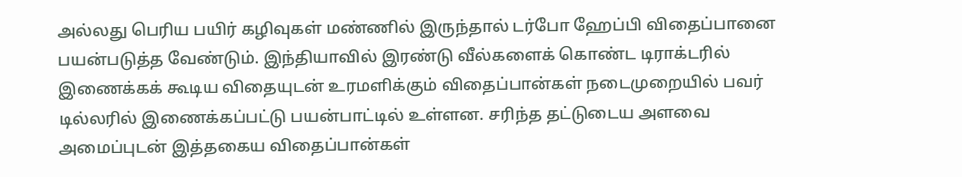அல்லது பெரிய பயிர் கழிவுகள் மண்ணில் இருந்தால் டர்போ ஹேப்பி விதைப்பானை பயன்படுத்த வேண்டும். இந்தியாவில் இரண்டு வீல்களைக் கொண்ட டிராக்டரில் இணைக்கக் கூடிய விதையுடன் உரமளிக்கும் விதைப்பான்கள் நடைமுறையில் பவர் டில்லரில் இணைக்கப்பட்டு பயன்பாட்டில் உள்ளன. சரிந்த தட்டுடைய அளவை அமைப்புடன் இத்தகைய விதைப்பான்கள்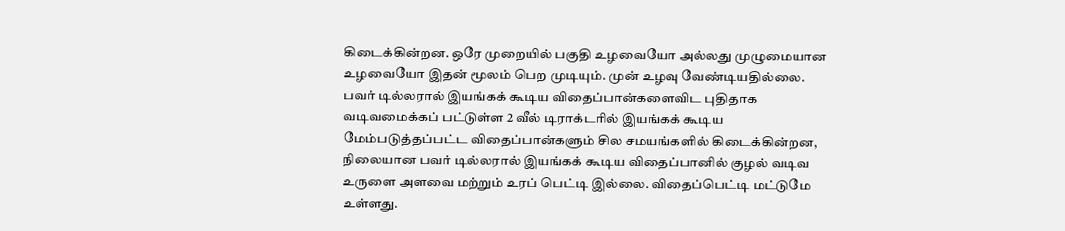கிடைக்கின்றன. ஒரே முறையில் பகுதி உழவையோ அல்லது முழுமையான உழவையோ இதன் மூலம் பெற முடியும். முன் உழவு வேண்டியதில்லை. பவர் டில்லரால் இயங்கக் கூடிய விதைப்பான்களைவிட புதிதாக வடிவமைக்கப் பட்டுள்ள 2 வீல் டிராக்டரில் இயங்கக் கூடிய மேம்படுத்தப்பட்ட விதைப்பான்களும் சில சமயங்களில் கிடைக்கின்றன, நிலையான பவர் டில்லரால் இயங்கக் கூடிய விதைப்பானில் குழல் வடிவ உருளை அளவை மற்றும் உரப் பெட்டி இல்லை. விதைப்பெட்டி மட்டுமே உள்ளது.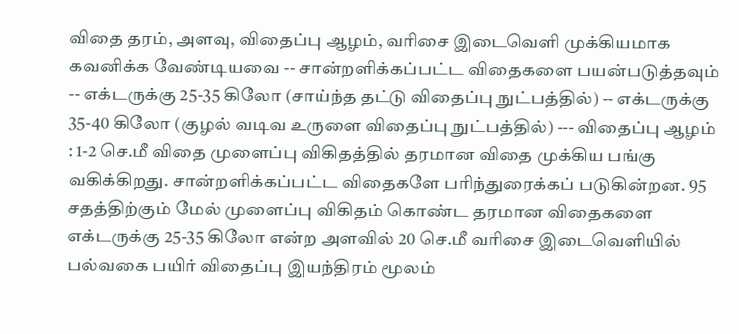விதை தரம், அளவு, விதைப்பு ஆழம், வரிசை இடைவெளி முக்கியமாக கவனிக்க வேண்டியவை -- சான்றளிக்கப்பட்ட விதைகளை பயன்படுத்தவும் -- எக்டருக்கு 25-35 கிலோ (சாய்ந்த தட்டு விதைப்பு நுட்பத்தில்) -- எக்டருக்கு 35-40 கிலோ (குழல் வடிவ உருளை விதைப்பு நுட்பத்தில்) --- விதைப்பு ஆழம் : 1-2 செ.மீ விதை முளைப்பு விகிதத்தில் தரமான விதை முக்கிய பங்கு வகிக்கிறது. சான்றளிக்கப்பட்ட விதைகளே பரிந்துரைக்கப் படுகின்றன. 95 சதத்திற்கும் மேல் முளைப்பு விகிதம் கொண்ட தரமான விதைகளை எக்டருக்கு 25-35 கிலோ என்ற அளவில் 20 செ.மீ வரிசை இடைவெளியில் பல்வகை பயிர் விதைப்பு இயந்திரம் மூலம்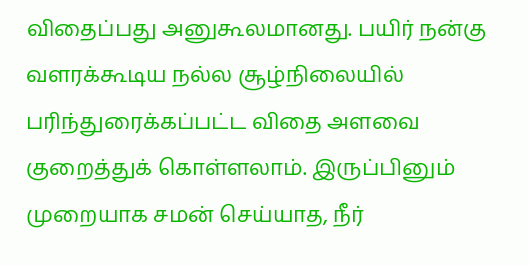விதைப்பது அனுகூலமானது. பயிர் நன்கு வளரக்கூடிய நல்ல சூழ்நிலையில் பரிந்துரைக்கப்பட்ட விதை அளவை குறைத்துக் கொள்ளலாம். இருப்பினும் முறையாக சமன் செய்யாத, நீர்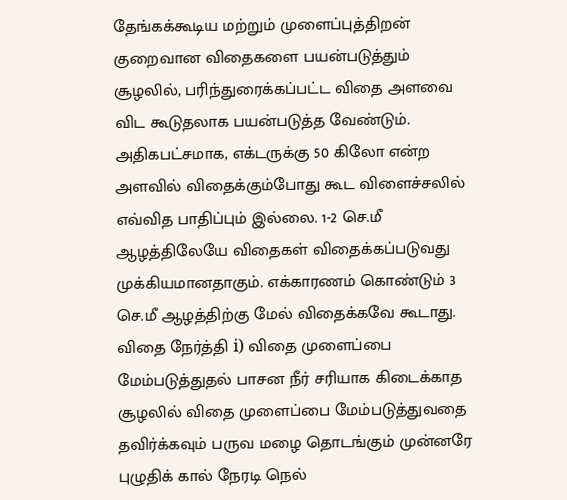தேங்கக்கூடிய மற்றும் முளைப்புத்திறன் குறைவான விதைகளை பயன்படுத்தும் சூழலில், பரிந்துரைக்கப்பட்ட விதை அளவை விட கூடுதலாக பயன்படுத்த வேண்டும். அதிகபட்சமாக, எக்டருக்கு 50 கிலோ என்ற அளவில் விதைக்கும்போது கூட விளைச்சலில் எவ்வித பாதிப்பும் இல்லை. 1-2 செ.மீ ஆழத்திலேயே விதைகள் விதைக்கப்படுவது முக்கியமானதாகும். எக்காரணம் கொண்டும் 3 செ.மீ ஆழத்திற்கு மேல் விதைக்கவே கூடாது. விதை நேர்த்தி i) விதை முளைப்பை மேம்படுத்துதல் பாசன நீர் சரியாக கிடைக்காத சூழலில் விதை முளைப்பை மேம்படுத்துவதை தவிர்க்கவும் பருவ மழை தொடங்கும் முன்னரே புழுதிக் கால் நேரடி நெல்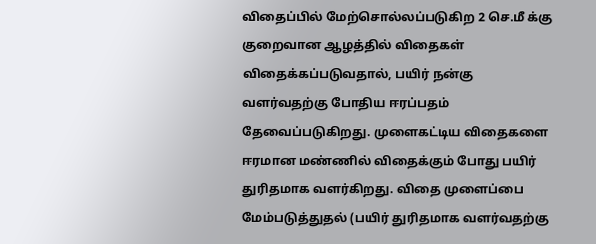விதைப்பில் மேற்சொல்லப்படுகிற 2 செ.மீ க்கு குறைவான ஆழத்தில் விதைகள் விதைக்கப்படுவதால், பயிர் நன்கு வளர்வதற்கு போதிய ஈரப்பதம் தேவைப்படுகிறது. முளைகட்டிய விதைகளை ஈரமான மண்ணில் விதைக்கும் போது பயிர் துரிதமாக வளர்கிறது. விதை முளைப்பை மேம்படுத்துதல் (பயிர் துரிதமாக வளர்வதற்கு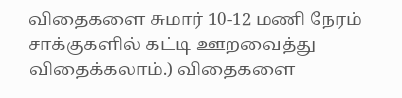விதைகளை சுமார் 10-12 மணி நேரம் சாக்குகளில் கட்டி ஊறவைத்து விதைக்கலாம்.) விதைகளை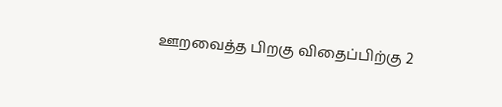ஊறவைத்த பிறகு விதைப்பிற்கு 2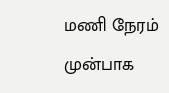மணி நேரம் முன்பாக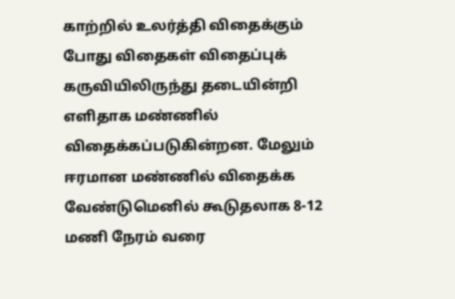காற்றில் உலர்த்தி விதைக்கும் போது விதைகள் விதைப்புக் கருவியிலிருந்து தடையின்றி எளிதாக மண்ணில் விதைக்கப்படுகின்றன. மேலும் ஈரமான மண்ணில் விதைக்க வேண்டுமெனில் கூடுதலாக 8-12 மணி நேரம் வரை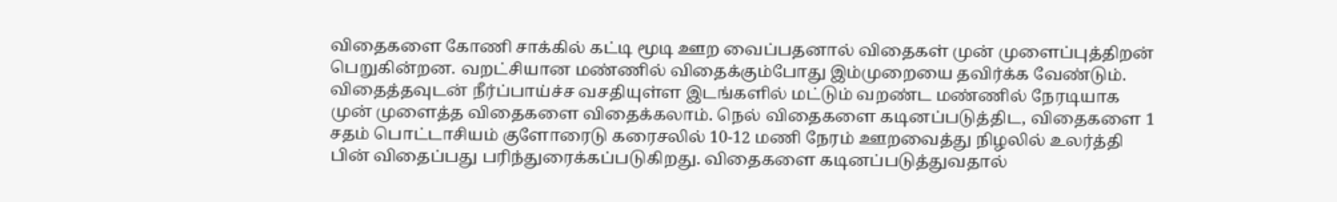விதைகளை கோணி சாக்கில் கட்டி மூடி ஊற வைப்பதனால் விதைகள் முன் முளைப்புத்திறன் பெறுகின்றன. வறட்சியான மண்ணில் விதைக்கும்போது இம்முறையை தவிர்க்க வேண்டும். விதைத்தவுடன் நீர்ப்பாய்ச்ச வசதியுள்ள இடங்களில் மட்டும் வறண்ட மண்ணில் நேரடியாக முன் முளைத்த விதைகளை விதைக்கலாம். நெல் விதைகளை கடினப்படுத்திட, விதைகளை 1 சதம் பொட்டாசியம் குளோரைடு கரைசலில் 10-12 மணி நேரம் ஊறவைத்து நிழலில் உலர்த்தி பின் விதைப்பது பரிந்துரைக்கப்படுகிறது. விதைகளை கடினப்படுத்துவதால்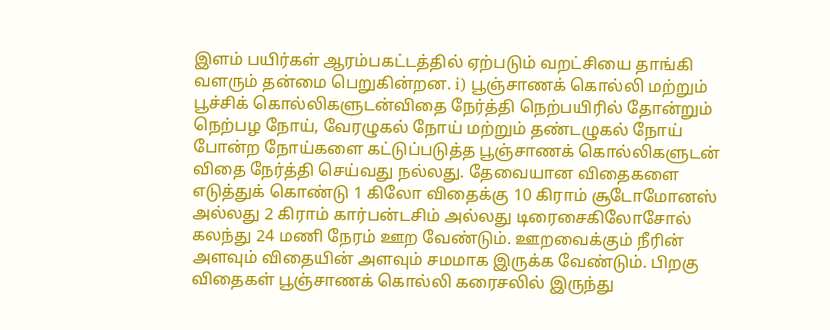இளம் பயிர்கள் ஆரம்பகட்டத்தில் ஏற்படும் வறட்சியை தாங்கி வளரும் தன்மை பெறுகின்றன. i) பூஞ்சாணக் கொல்லி மற்றும் பூச்சிக் கொல்லிகளுடன்விதை நேர்த்தி நெற்பயிரில் தோன்றும் நெற்பழ நோய், வேரழுகல் நோய் மற்றும் தண்டழுகல் நோய் போன்ற நோய்களை கட்டுப்படுத்த பூஞ்சாணக் கொல்லிகளுடன் விதை நேர்த்தி செய்வது நல்லது. தேவையான விதைகளை எடுத்துக் கொண்டு 1 கிலோ விதைக்கு 10 கிராம் சூடோமோனஸ் அல்லது 2 கிராம் கார்பன்டசிம் அல்லது டிரைசைகிலோசோல் கலந்து 24 மணி நேரம் ஊற வேண்டும். ஊறவைக்கும் நீரின் அளவும் விதையின் அளவும் சமமாக இருக்க வேண்டும். பிறகு விதைகள் பூஞ்சாணக் கொல்லி கரைசலில் இருந்து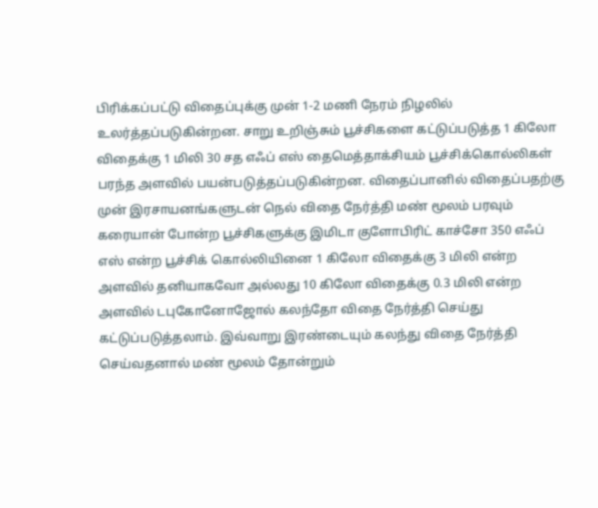பிரிக்கப்பட்டு விதைப்புக்கு முன் 1-2 மணி நேரம் நிழலில் உலர்த்தப்படுகின்றன. சாறு உறிஞ்சும் பூச்சிகளை கட்டுப்படுத்த 1 கிலோ விதைக்கு 1 மிலி 30 சத எஃப் எஸ் தைமெத்தாக்சியம் பூச்சிக்கொல்லிகள் பரந்த அளவில் பயன்படுத்தப்படுகின்றன. விதைப்பானில் விதைப்பதற்கு முன் இரசாயனங்களுடன் நெல் விதை நேர்த்தி மண் மூலம் பரவும் கரையான் போன்ற பூச்சிகளுக்கு இமிடா குளோபிரிட் காச்சோ 350 எஃப் எஸ் என்ற பூச்சிக் கொல்லியினை 1 கிலோ விதைக்கு 3 மிலி என்ற அளவில் தனியாகவோ அல்லது 10 கிலோ விதைக்கு 0.3 மிலி என்ற அளவில் டபுகோனோஜோல் கலந்தோ விதை நேர்த்தி செய்து கட்டுப்படுத்தலாம். இவ்வாறு இரண்டையும் கலந்து விதை நேர்த்தி செய்வதனால் மண் மூலம் தோன்றும்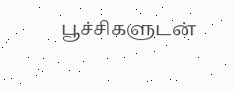பூச்சிகளுடன்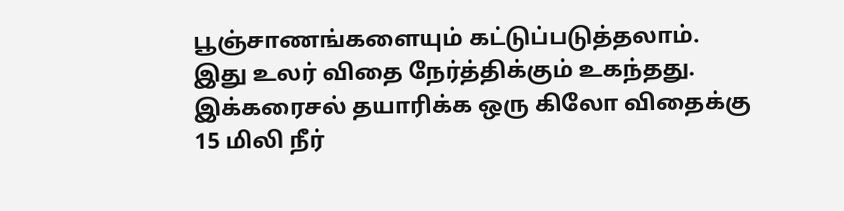பூஞ்சாணங்களையும் கட்டுப்படுத்தலாம். இது உலர் விதை நேர்த்திக்கும் உகந்தது. இக்கரைசல் தயாரிக்க ஒரு கிலோ விதைக்கு 15 மிலி நீர்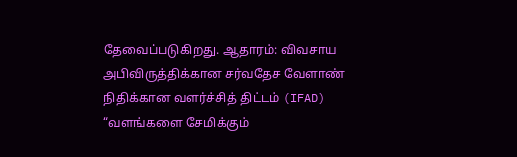தேவைப்படுகிறது. ஆதாரம்: விவசாய அபிவிருத்திக்கான சர்வதேச வேளாண் நிதிக்கான வளர்ச்சித் திட்டம் (IFAD) “வளங்களை சேமிக்கும்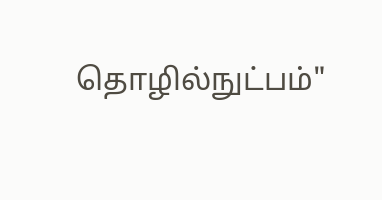தொழில்நுட்பம்"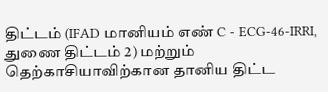திட்டம் (IFAD மானியம் எண் C - ECG-46-IRRI, துணை திட்டம் 2) மற்றும் தெற்காசியாவிற்கான தானிய திட்ட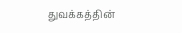துவக்கத்தின்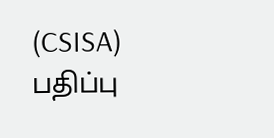(CSISA) பதிப்பு